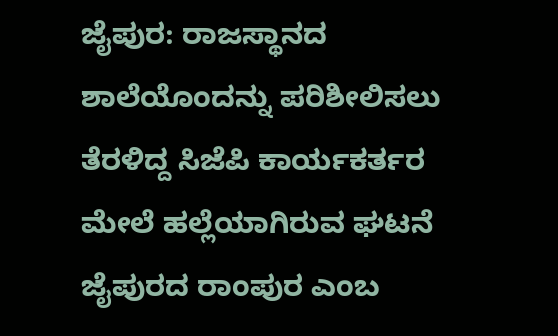ಜೈಪುರ: ರಾಜಸ್ಥಾನದ ಶಾಲೆಯೊಂದನ್ನು ಪರಿಶೀಲಿಸಲು ತೆರಳಿದ್ದ ಸಿಜೆಪಿ ಕಾರ್ಯಕರ್ತರ ಮೇಲೆ ಹಲ್ಲೆಯಾಗಿರುವ ಘಟನೆ ಜೈಪುರದ ರಾಂಪುರ ಎಂಬ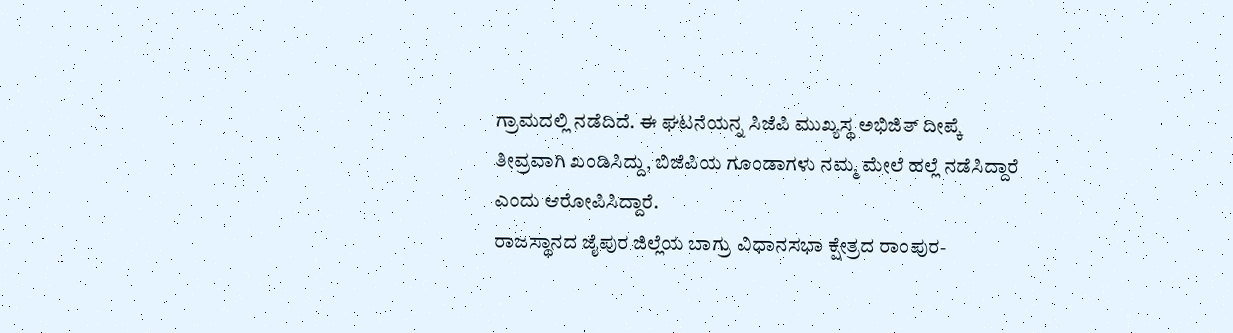ಗ್ರಾಮದಲ್ಲಿ ನಡೆದಿದೆ. ಈ ಘಟನೆಯನ್ನ ಸಿಜೆಪಿ ಮುಖ್ಯಸ್ಥ ಅಭಿಜಿತ್ ದೀಪ್ಕೆ ತೀವ್ರವಾಗಿ ಖಂಡಿಸಿದ್ದು, ಬಿಜೆಪಿಯ ಗೂಂಡಾಗಳು ನಮ್ಮ ಮೇಲೆ ಹಲ್ಲೆ ನಡೆಸಿದ್ದಾರೆ ಎಂದು ಆರೋಪಿಸಿದ್ದಾರೆ.
ರಾಜಸ್ಥಾನದ ಜೈಪುರ ಜಿಲ್ಲೆಯ ಬಾಗ್ರು ವಿಧಾನಸಭಾ ಕ್ಷೇತ್ರದ ರಾಂಪುರ-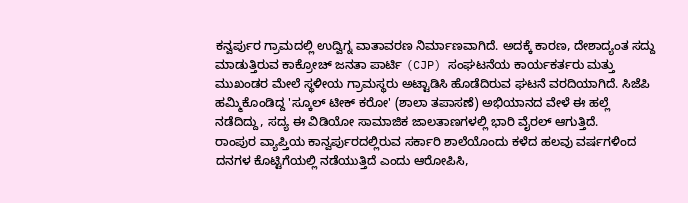ಕನ್ವರ್ಪುರ ಗ್ರಾಮದಲ್ಲಿ ಉದ್ವಿಗ್ನ ವಾತಾವರಣ ನಿರ್ಮಾಣವಾಗಿದೆ. ಅದಕ್ಕೆ ಕಾರಣ, ದೇಶಾದ್ಯಂತ ಸದ್ದು ಮಾಡುತ್ತಿರುವ ಕಾಕ್ರೋಚ್ ಜನತಾ ಪಾರ್ಟಿ (CJP) ಸಂಘಟನೆಯ ಕಾರ್ಯಕರ್ತರು ಮತ್ತು ಮುಖಂಡರ ಮೇಲೆ ಸ್ಥಳೀಯ ಗ್ರಾಮಸ್ಥರು ಅಟ್ಟಾಡಿಸಿ ಹೊಡೆದಿರುವ ಘಟನೆ ವರದಿಯಾಗಿದೆ. ಸಿಜೆಪಿ ಹಮ್ಮಿಕೊಂಡಿದ್ದ 'ಸ್ಕೂಲ್ ಟೀಕ್ ಕರೋ' (ಶಾಲಾ ತಪಾಸಣೆ) ಅಭಿಯಾನದ ವೇಳೆ ಈ ಹಲ್ಲೆ ನಡೆದಿದ್ದು, ಸದ್ಯ ಈ ವಿಡಿಯೋ ಸಾಮಾಜಿಕ ಜಾಲತಾಣಗಳಲ್ಲಿ ಭಾರಿ ವೈರಲ್ ಆಗುತ್ತಿದೆ.
ರಾಂಪುರ ವ್ಯಾಪ್ತಿಯ ಕಾನ್ವರ್ಪುರದಲ್ಲಿರುವ ಸರ್ಕಾರಿ ಶಾಲೆಯೊಂದು ಕಳೆದ ಹಲವು ವರ್ಷಗಳಿಂದ ದನಗಳ ಕೊಟ್ಟಿಗೆಯಲ್ಲಿ ನಡೆಯುತ್ತಿದೆ ಎಂದು ಆರೋಪಿಸಿ,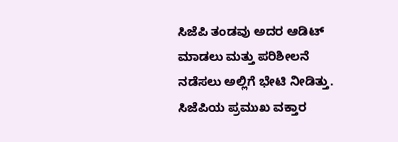ಸಿಜೆಪಿ ತಂಡವು ಅದರ ಆಡಿಟ್ ಮಾಡಲು ಮತ್ತು ಪರಿಶೀಲನೆ ನಡೆಸಲು ಅಲ್ಲಿಗೆ ಭೇಟಿ ನೀಡಿತ್ತು. ಸಿಜೆಪಿಯ ಪ್ರಮುಖ ವಕ್ತಾರ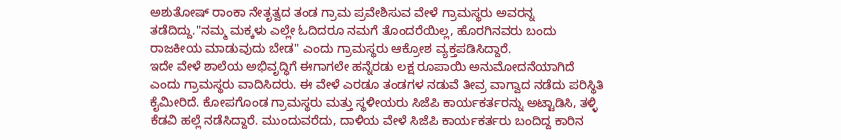ಅಶುತೋಷ್ ರಾಂಕಾ ನೇತೃತ್ವದ ತಂಡ ಗ್ರಾಮ ಪ್ರವೇಶಿಸುವ ವೇಳೆ ಗ್ರಾಮಸ್ಥರು ಅವರನ್ನ ತಡೆದಿದ್ದು."ನಮ್ಮ ಮಕ್ಕಳು ಎಲ್ಲೇ ಓದಿದರೂ ನಮಗೆ ತೊಂದರೆಯಿಲ್ಲ, ಹೊರಗಿನವರು ಬಂದು ರಾಜಕೀಯ ಮಾಡುವುದು ಬೇಡ" ಎಂದು ಗ್ರಾಮಸ್ಥರು ಆಕ್ರೋಶ ವ್ಯಕ್ತಪಡಿಸಿದ್ದಾರೆ.
ಇದೇ ವೇಳೆ ಶಾಲೆಯ ಅಭಿವೃದ್ಧಿಗೆ ಈಗಾಗಲೇ ಹನ್ನೆರಡು ಲಕ್ಷ ರೂಪಾಯಿ ಅನುಮೋದನೆಯಾಗಿದೆ ಎಂದು ಗ್ರಾಮಸ್ಥರು ವಾದಿಸಿದರು. ಈ ವೇಳೆ ಎರಡೂ ತಂಡಗಳ ನಡುವೆ ತೀವ್ರ ವಾಗ್ವಾದ ನಡೆದು ಪರಿಸ್ಥಿತಿ ಕೈಮೀರಿದೆ. ಕೋಪಗೊಂಡ ಗ್ರಾಮಸ್ಥರು ಮತ್ತು ಸ್ಥಳೀಯರು ಸಿಜೆಪಿ ಕಾರ್ಯಕರ್ತರನ್ನು ಅಟ್ಟಾಡಿಸಿ, ತಳ್ಳಿ ಕೆಡವಿ ಹಲ್ಲೆ ನಡೆಸಿದ್ದಾರೆ. ಮುಂದುವರೆದು, ದಾಳಿಯ ವೇಳೆ ಸಿಜೆಪಿ ಕಾರ್ಯಕರ್ತರು ಬಂದಿದ್ದ ಕಾರಿನ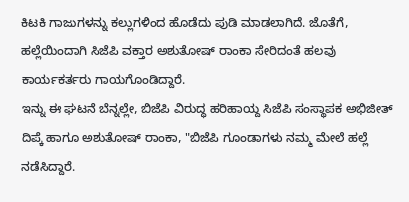ಕಿಟಕಿ ಗಾಜುಗಳನ್ನು ಕಲ್ಲುಗಳಿಂದ ಹೊಡೆದು ಪುಡಿ ಮಾಡಲಾಗಿದೆ. ಜೊತೆಗೆ, ಹಲ್ಲೆಯಿಂದಾಗಿ ಸಿಜೆಪಿ ವಕ್ತಾರ ಅಶುತೋಷ್ ರಾಂಕಾ ಸೇರಿದಂತೆ ಹಲವು ಕಾರ್ಯಕರ್ತರು ಗಾಯಗೊಂಡಿದ್ದಾರೆ.
ಇನ್ನು ಈ ಘಟನೆ ಬೆನ್ನಲ್ಲೇ, ಬಿಜೆಪಿ ವಿರುದ್ಧ ಹರಿಹಾಯ್ದ ಸಿಜೆಪಿ ಸಂಸ್ಥಾಪಕ ಅಭಿಜೀತ್ ದಿಪ್ಕೆ ಹಾಗೂ ಅಶುತೋಷ್ ರಾಂಕಾ, "ಬಿಜೆಪಿ ಗೂಂಡಾಗಳು ನಮ್ಮ ಮೇಲೆ ಹಲ್ಲೆ ನಡೆಸಿದ್ದಾರೆ.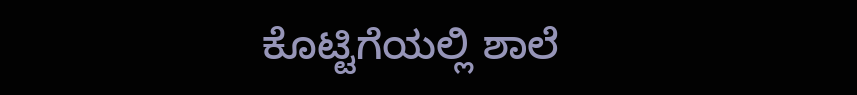ಕೊಟ್ಟಿಗೆಯಲ್ಲಿ ಶಾಲೆ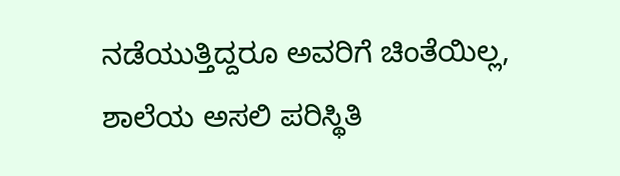ನಡೆಯುತ್ತಿದ್ದರೂ ಅವರಿಗೆ ಚಿಂತೆಯಿಲ್ಲ, ಶಾಲೆಯ ಅಸಲಿ ಪರಿಸ್ಥಿತಿ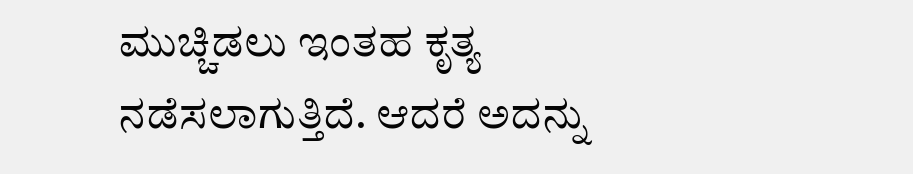ಮುಚ್ಚಿಡಲು ಇಂತಹ ಕೃತ್ಯ ನಡೆಸಲಾಗುತ್ತಿದೆ. ಆದರೆ ಅದನ್ನು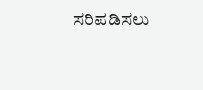ಸರಿಪಡಿಸಲು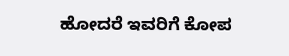ಹೋದರೆ ಇವರಿಗೆ ಕೋಪ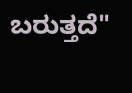ಬರುತ್ತದೆ"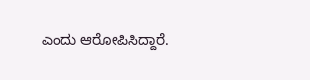ಎಂದು ಆರೋಪಿಸಿದ್ದಾರೆ.